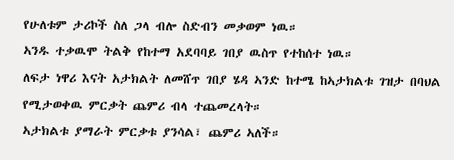የሁለቱም ታሪኮች ስለ ጋላ ብሎ ስድብን መቃወም ነዉ።
ኣንዱ ተቃዉሞ ትልቅ የከተማ አደባባይ ገበያ ዉስጥ የተከሰተ ነዉ።
ለፍታ ነዋሪ እናት አታክልት ለመሸጥ ገበያ ሄዳ ኣንድ ከተሜ ከኣታክልቱ ገዝታ በባህል የሚታወቀዉ ምርቃት ጨምሪ ብላ ተጨመረላት።
ኣታክልቱ ያማራት ምርቃቱ ያንሳል፣ ጨምሪ ኣለች።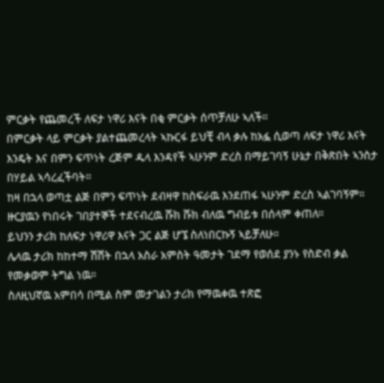ምርቃት የጨመረች ለፍታ ነዋሪ እናት በቂ ምርቃት ሰጥቻለሁ ኣለች።
በምርቃት ላይ ምርቃት ያልተጨመረላት ኣኩርፋ ይህቺ ብላ ቃሉ ከአፏ ሲወጣ ለፍታ ነዋሪ እናት እንዴት እና በምን ፍጥነት ረጅም ዱላ እንዳየች ኣሁንም ድረስ በማይገባኝ ሁኔታ በቅጽበት ኣንስታ በሃይል ኣሳረፈችባት።
ከዛ በኋላ ወጣቷ ልጅ በምን ፍጥነት ደብዛዋ ከስፍራዉ እንደጠፋ ኣሁንም ድረስ ኣልገባኝም።
ዙርያዉን የነበሩት ገበያተኞች ተደናብረዉ ሹክ ሹክ ብለዉ ግብይቱ በሰላም ቀጠለ።
ይህንን ታሪክ ከለፍታ ነዋሪዋ እናት ጋር ልጅ ሆኜ ስለነበርኩኝ ኣይቻለሁ።
ሌላዉ ታሪክ ከከተማ ሽሽት በኋላ አስራ አምስት ዓመታት ገደማ የወሰደ ያንኑ የስድብ ቃል የመቃወም ትግል ነዉ።
ስለዚህኛዉ አምበሳ በሚል ስም መታገልን ታሪክ የማዉቀዉ ተጽፎ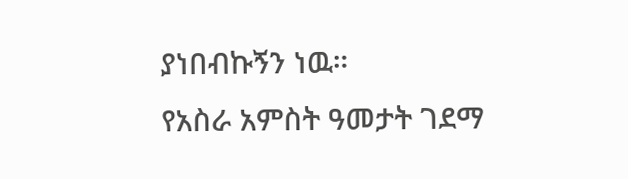ያነበብኩኝን ነዉ።
የአስራ አምስት ዓመታት ገደማ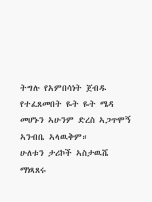ትግሉ የአምበሳነት ጀብዱ የተፈጸመበት ዬት ዬት ሜዳ መሆኑን ኣሁንም ድረስ ኣጋጥሞኝ ኣንብቤ ኣላዉቅም።
ሁለቱን ታሪኮች ኣስታዉሼ ማነጻጸሩ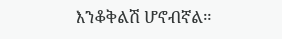እንቆቅልሽ ሆኖብኛል።